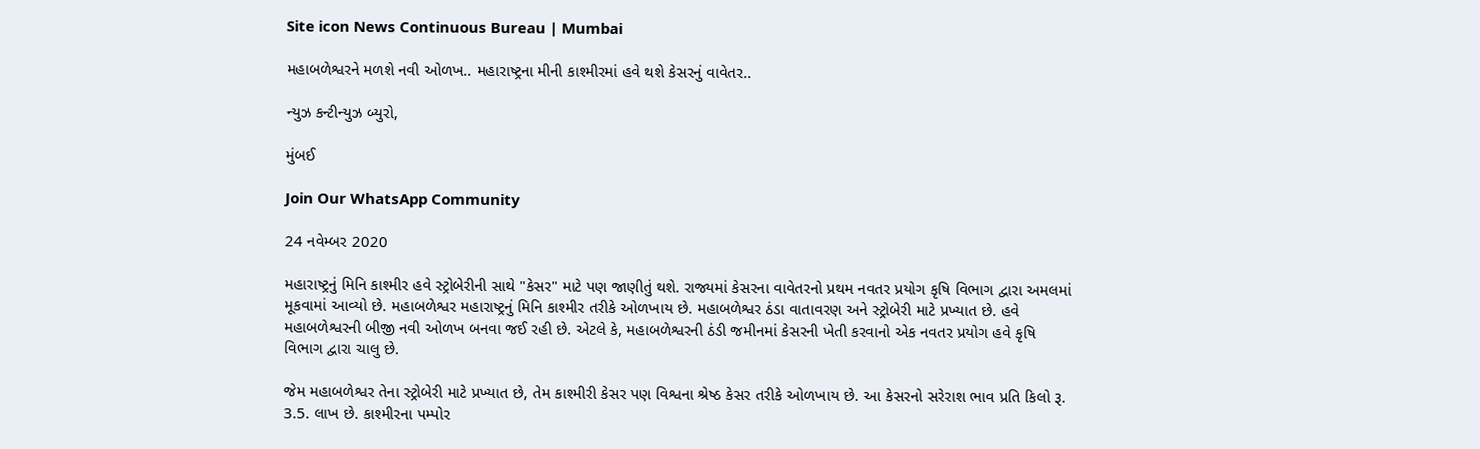Site icon News Continuous Bureau | Mumbai

મહાબળેશ્વરને મળશે નવી ઓળખ.. મહારાષ્ટ્રના મીની કાશ્મીરમાં હવે થશે કેસરનું વાવેતર..

ન્યુઝ કન્ટીન્યુઝ બ્યુરો,

મુંબઈ

Join Our WhatsApp Community

24 નવેમ્બર 2020

મહારાષ્ટ્રનું મિનિ કાશ્મીર હવે સ્ટ્રોબેરીની સાથે "કેસર" માટે પણ જાણીતું થશે. રાજ્યમાં કેસરના વાવેતરનો પ્રથમ નવતર પ્રયોગ કૃષિ વિભાગ દ્વારા અમલમાં મૂકવામાં આવ્યો છે. મહાબળેશ્વર મહારાષ્ટ્રનું મિનિ કાશ્મીર તરીકે ઓળખાય છે. મહાબળેશ્વર ઠંડા વાતાવરણ અને સ્ટ્રોબેરી માટે પ્રખ્યાત છે. હવે મહાબળેશ્વરની બીજી નવી ઓળખ બનવા જઈ રહી છે. એટલે કે, મહાબળેશ્વરની ઠંડી જમીનમાં કેસરની ખેતી કરવાનો એક નવતર પ્રયોગ હવે કૃષિ વિભાગ દ્વારા ચાલુ છે.

જેમ મહાબળેશ્વર તેના સ્ટ્રોબેરી માટે પ્રખ્યાત છે, તેમ કાશ્મીરી કેસર પણ વિશ્વના શ્રેષ્ઠ કેસર તરીકે ઓળખાય છે. આ કેસરનો સરેરાશ ભાવ પ્રતિ કિલો રૂ. 3.5. લાખ છે. કાશ્મીરના પમ્પોર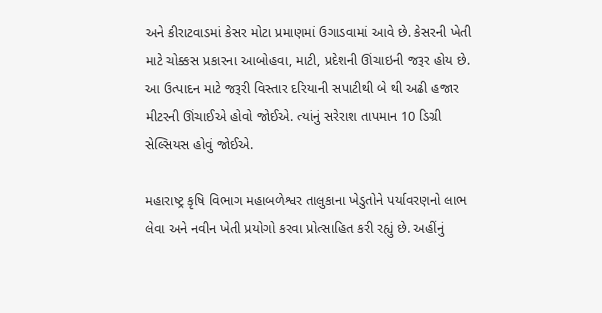અને કીરાટવાડમાં કેસર મોટા પ્રમાણમાં ઉગાડવામાં આવે છે. કેસરની ખેતી માટે ચોક્કસ પ્રકારના આબોહવા, માટી, પ્રદેશની ઊંચાઇની જરૂર હોય છે. આ ઉત્પાદન માટે જરૂરી વિસ્તાર દરિયાની સપાટીથી બે થી અઢી હજાર મીટરની ઊંચાઈએ હોવો જોઈએ. ત્યાંનું સરેરાશ તાપમાન 10 ડિગ્રી સેલ્સિયસ હોવું જોઈએ.

મહારાષ્ટ્ર કૃષિ વિભાગ મહાબળેશ્વર તાલુકાના ખેડુતોને પર્યાવરણનો લાભ લેવા અને નવીન ખેતી પ્રયોગો કરવા પ્રોત્સાહિત કરી રહ્યું છે. અહીંનું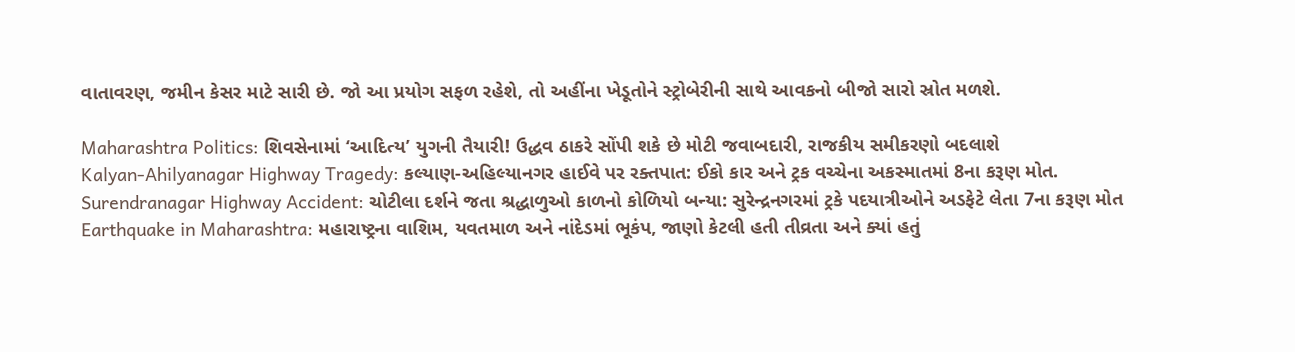વાતાવરણ, જમીન કેસર માટે સારી છે. જો આ પ્રયોગ સફળ રહેશે, તો અહીંના ખેડૂતોને સ્ટ્રોબેરીની સાથે આવકનો બીજો સારો સ્રોત મળશે.

Maharashtra Politics: શિવસેનામાં ‘આદિત્ય’ યુગની તૈયારી! ઉદ્ધવ ઠાકરે સોંપી શકે છે મોટી જવાબદારી, રાજકીય સમીકરણો બદલાશે
Kalyan-Ahilyanagar Highway Tragedy: કલ્યાણ-અહિલ્યાનગર હાઈવે પર રક્તપાત: ઈકો કાર અને ટ્રક વચ્ચેના અકસ્માતમાં 8ના કરૂણ મોત.
Surendranagar Highway Accident: ચોટીલા દર્શને જતા શ્રદ્ધાળુઓ કાળનો કોળિયો બન્યા: સુરેન્દ્રનગરમાં ટ્રકે પદયાત્રીઓને અડફેટે લેતા 7ના કરૂણ મોત
Earthquake in Maharashtra: મહારાષ્ટ્રના વાશિમ, યવતમાળ અને નાંદેડમાં ભૂકંપ, જાણો કેટલી હતી તીવ્રતા અને ક્યાં હતું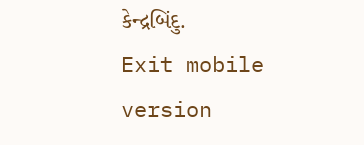કેન્દ્રબિંદુ.
Exit mobile version